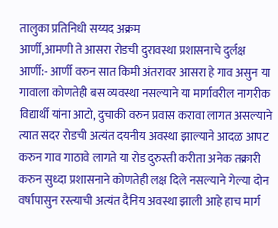तालुका प्रतिनिधी सय्यद अक्रम
आर्णी,आमणी ते आसरा रोडची दुरावस्था प्रशासनाचे दुर्लक्ष
आर्णी:- आर्णी वरुन सात किमी अंतरावर आसरा हे गाव असुन या गावाला कोणतेही बस व्यवस्था नसल्याने या मार्गावरील नागरीक विद्यार्थी यांना आटो, दुचाकी वरुन प्रवास करावा लागत असल्याने त्यात सदर रोडची अत्यंत दयनीय अवस्था झाल्याने आदळ आपट करुन गाव गाठावे लागते या रोड दुरुस्ती करीता अनेक तक्रारी करुन सुध्दा प्रशासनाने कोणतेही लक्ष दिले नसल्याने गेल्या दोन वर्षापासुन रस्त्याची अत्यंत दैनिय अवस्था झाली आहे हाच मार्ग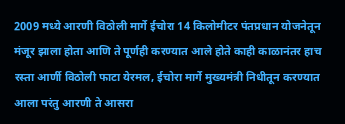2009 मध्ये आरणी विठोली मार्गे ईचोरा 14 किलोमीटर पंतप्रधान योजनेतून मंजूर झाला होता आणि ते पूर्णही करण्यात आले होते काही काळानंतर हाच रस्ता आर्णी विठोली फाटा येरमल, ईचोरा मार्गे मुख्यमंत्री निधीतून करण्यात आला परंतु आरणी ते आसरा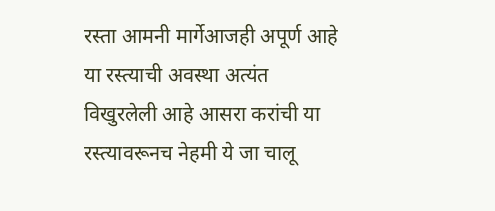रस्ता आमनी मार्गेआजही अपूर्ण आहे या रस्त्याची अवस्था अत्यंत विखुरलेली आहे आसरा करांची या रस्त्यावरूनच नेहमी ये जा चालू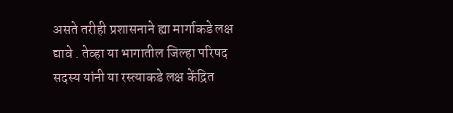असते तरीही प्रशासनाने ह्या मार्गाकडे लक्ष द्यावे . तेव्हा या भागातील जिल्हा परिषद सदस्य यांनी या रस्त्याकडे लक्ष केंद्रित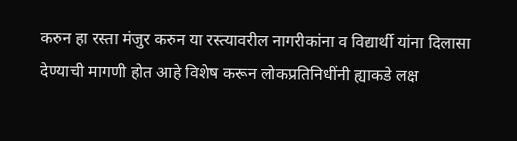करुन हा रस्ता मंजुर करुन या रस्त्यावरील नागरीकांना व विद्यार्थी यांना दिलासा देण्याची मागणी होत आहे विशेष करून लोकप्रतिनिधींनी ह्याकडे लक्ष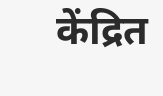केंद्रित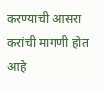करण्याची आसरा करांची मागणी होत आहे